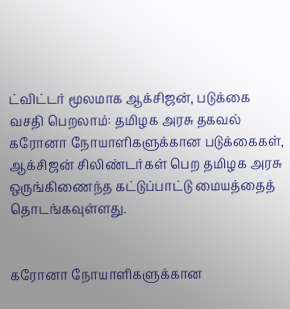ட்விட்டர் மூலமாக ஆக்சிஜன், படுக்கை வசதி பெறலாம்: தமிழக அரசு தகவல்
கரோனா நோயாளிகளுக்கான படுக்கைகள், ஆக்சிஜன் சிலிண்டர்கள் பெற தமிழக அரசு ஒருங்கிணைந்த கட்டுப்பாட்டு மையத்தைத் தொடங்கவுள்ளது.


கரோனா நோயாளிகளுக்கான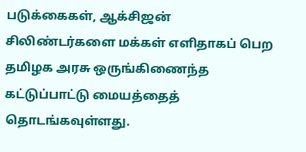படுக்கைகள், ஆக்சிஜன் சிலிண்டர்களை மக்கள் எளிதாகப் பெற தமிழக அரசு ஒருங்கிணைந்த கட்டுப்பாட்டு மையத்தைத் தொடங்கவுள்ளது.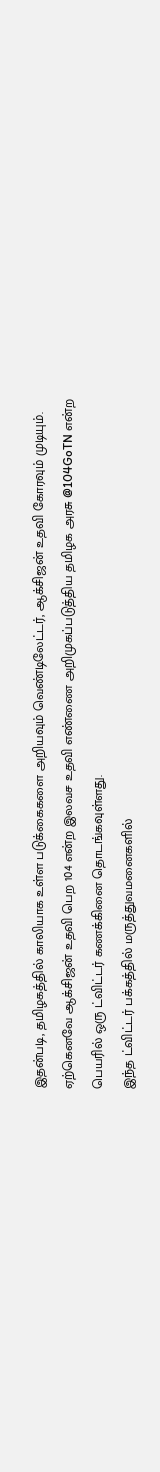இதன்படி, தமிழகத்தில் காலியாக உள்ள படுக்கைகளை அறியவும் வெண்டிலேட்டர், ஆக்சிஜன் உதவி கோரவும் முடியும்.
ஏற்கெனவே ஆக்சிஜன் உதவி பெற 104 என்ற இலவச உதவி எண்ணை அறிமுகப்படுத்திய தமிழக அரசு @104GoTN என்ற பெயரில் ஒரு ட்விட்டர் கணக்கினை தொடங்கவுள்ளது.
இந்த ட்விட்டர் பக்கத்தில் மருத்துவமனைகளில்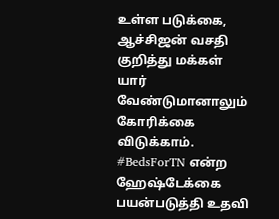உள்ள படுக்கை, ஆச்சிஜன் வசதி குறித்து மக்கள் யார் வேண்டுமானாலும் கோரிக்கை விடுக்காம். #BedsForTN என்ற ஹேஷ்டேக்கை பயன்படுத்தி உதவி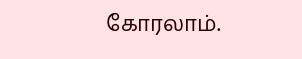கோரலாம்.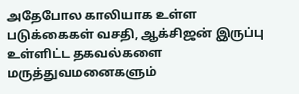அதேபோல காலியாக உள்ள படுக்கைகள் வசதி, ஆக்சிஜன் இருப்பு உள்ளிட்ட தகவல்களை மருத்துவமனைகளும்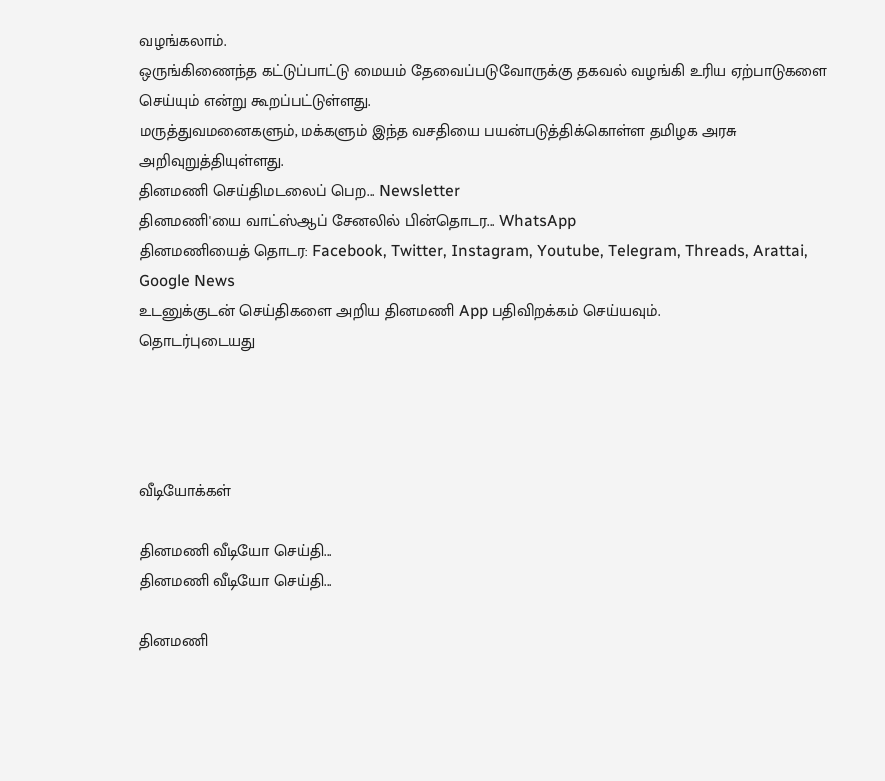வழங்கலாம்.
ஒருங்கிணைந்த கட்டுப்பாட்டு மையம் தேவைப்படுவோருக்கு தகவல் வழங்கி உரிய ஏற்பாடுகளை செய்யும் என்று கூறப்பட்டுள்ளது.
மருத்துவமனைகளும், மக்களும் இந்த வசதியை பயன்படுத்திக்கொள்ள தமிழக அரசு அறிவுறுத்தியுள்ளது.
தினமணி செய்திமடலைப் பெற... Newsletter
தினமணி'யை வாட்ஸ்ஆப் சேனலில் பின்தொடர... WhatsApp
தினமணியைத் தொடர: Facebook, Twitter, Instagram, Youtube, Telegram, Threads, Arattai, Google News
உடனுக்குடன் செய்திகளை அறிய தினமணி App பதிவிறக்கம் செய்யவும்.
தொடர்புடையது




வீடியோக்கள்

தினமணி வீடியோ செய்தி...
தினமணி வீடியோ செய்தி...

தினமணி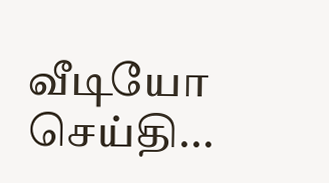வீடியோ செய்தி...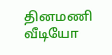தினமணி வீடியோ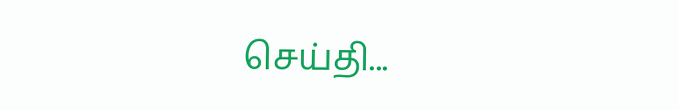செய்தி...